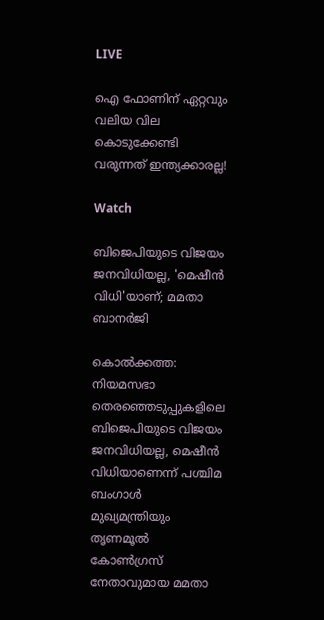LIVE

ഐ ഫോണിന് ഏറ്റവും വലിയ വില കൊടുക്കേണ്ടി വരുന്നത് ഇന്ത്യക്കാരല്ല!

Watch

ബിജെപിയുടെ വിജയം ജനവിധിയല്ല, 'മെഷീന്‍ വിധി'യാണ്; മമതാ ബാനര്‍ജി

കൊല്‍ക്കത്ത: നിയമസഭാ തെരഞ്ഞെടുപ്പുകളിലെ ബിജെപിയുടെ വിജയം ജനവിധിയല്ല, മെഷീന്‍ വിധിയാണെന്ന് പശ്ചിമ ബംഗാള്‍ മുഖ്യമന്ത്രിയും തൃണമൂല്‍ കോണ്‍ഗ്രസ് നേതാവുമായ മമതാ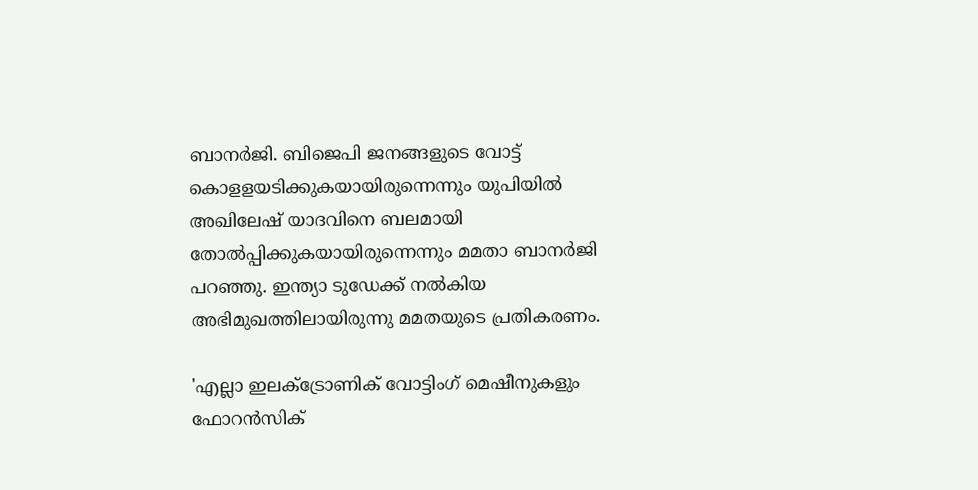ബാനര്‍ജി. ബിജെപി ജനങ്ങളുടെ വോട്ട് കൊളളയടിക്കുകയായിരുന്നെന്നും യുപിയില്‍ അഖിലേഷ് യാദവിനെ ബലമായി തോല്‍പ്പിക്കുകയായിരുന്നെന്നും മമതാ ബാനര്‍ജി പറഞ്ഞു. ഇന്ത്യാ ടുഡേക്ക് നല്‍കിയ അഭിമുഖത്തിലായിരുന്നു മമതയുടെ പ്രതികരണം.

'എല്ലാ ഇലക്ട്രോണിക് വോട്ടിംഗ് മെഷീനുകളും ഫോറന്‍സിക്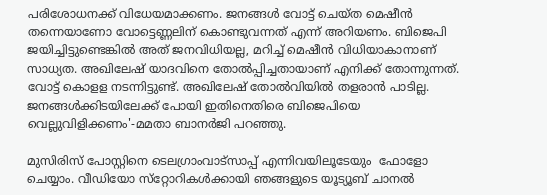പരിശോധനക്ക് വിധേയമാക്കണം. ജനങ്ങള്‍ വോട്ട് ചെയ്ത മെഷീന്‍ തന്നെയാണോ വോട്ടെണ്ണലിന് കൊണ്ടുവന്നത് എന്ന് അറിയണം. ബിജെപി ജയിച്ചിട്ടുണ്ടെങ്കില്‍ അത് ജനവിധിയല്ല, മറിച്ച് മെഷീന്‍ വിധിയാകാനാണ് സാധ്യത. അഖിലേഷ് യാദവിനെ തോല്‍പ്പിച്ചതായാണ് എനിക്ക് തോന്നുന്നത്. വോട്ട് കൊളള നടന്നിട്ടുണ്ട്. അഖിലേഷ് തോല്‍വിയില്‍ തളരാന്‍ പാടില്ല. ജനങ്ങള്‍ക്കിടയിലേക്ക് പോയി ഇതിനെതിരെ ബിജെപിയെ വെല്ലുവിളിക്കണം'-മമതാ ബാനര്‍ജി പറഞ്ഞു.

മുസിരിസ് പോസ്റ്റിനെ ടെലഗ്രാംവാട്‌സാപ്പ് എന്നിവയിലൂടേയും  ഫോളോ ചെയ്യാം. വീഡിയോ സ്‌റ്റോറികള്‍ക്കായി ഞങ്ങളുടെ യൂട്യൂബ് ചാനല്‍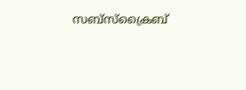സബ്‌സ്‌ക്രൈബ്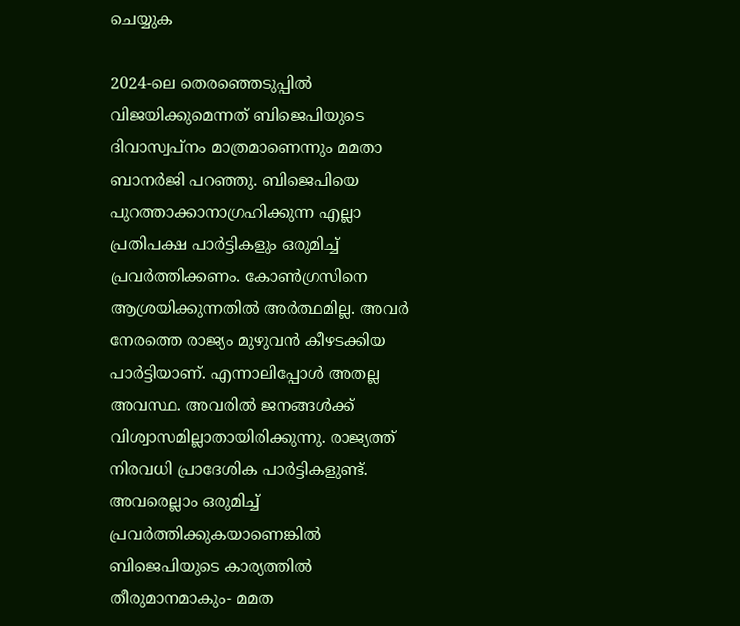ചെയ്യുക

2024-ലെ തെരഞ്ഞെടുപ്പില്‍ വിജയിക്കുമെന്നത് ബിജെപിയുടെ ദിവാസ്വപ്‌നം മാത്രമാണെന്നും മമതാ ബാനര്‍ജി പറഞ്ഞു. ബിജെപിയെ പുറത്താക്കാനാഗ്രഹിക്കുന്ന എല്ലാ പ്രതിപക്ഷ പാര്‍ട്ടികളും ഒരുമിച്ച് പ്രവര്‍ത്തിക്കണം. കോണ്‍ഗ്രസിനെ ആശ്രയിക്കുന്നതില്‍ അര്‍ത്ഥമില്ല. അവര്‍ നേരത്തെ രാജ്യം മുഴുവന്‍ കീഴടക്കിയ പാര്‍ട്ടിയാണ്. എന്നാലിപ്പോള്‍ അതല്ല അവസ്ഥ. അവരില്‍ ജനങ്ങള്‍ക്ക് വിശ്വാസമില്ലാതായിരിക്കുന്നു. രാജ്യത്ത് നിരവധി പ്രാദേശിക പാര്‍ട്ടികളുണ്ട്. അവരെല്ലാം ഒരുമിച്ച് പ്രവര്‍ത്തിക്കുകയാണെങ്കില്‍ ബിജെപിയുടെ കാര്യത്തില്‍ തീരുമാനമാകും- മമത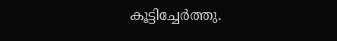കൂട്ടിച്ചേര്‍ത്തു.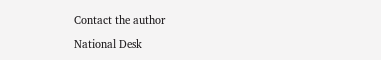Contact the author

National Desk